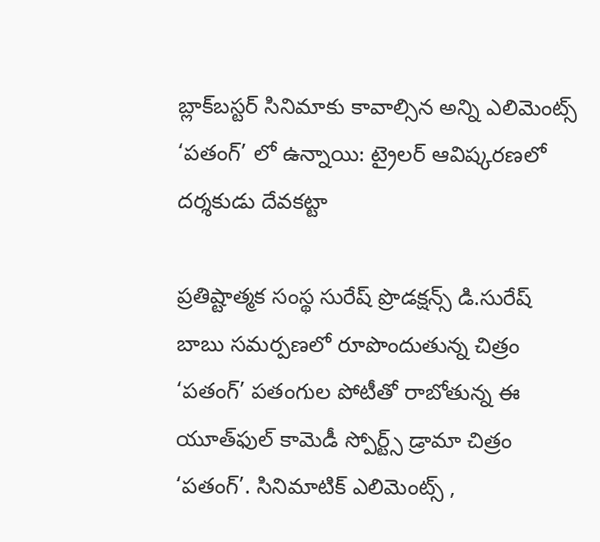బ్లాక్‌బస్టర్‌ సినిమాకు కావాల్సిన అన్ని ఎలిమెంట్స్‌ ‘పతంగ్‌’ లో ఉన్నాయి: ట్రైలర్‌ ఆవిష్కరణలో దర్శకుడు దేవకట్టా

ప్రతిష్టాత్మక సంస్థ సురేష్‌ ప్రొడక్షన్స్‌ డి.సురేష్‌ బాబు సమర్పణలో రూపొందుతున్న చిత్రం ‘పతంగ్‌’ ప‌తంగుల పోటీతో రాబోతున్న ఈ యూత్‌ఫుల్‌ కామెడీ స్పోర్ట్స్ డ్రామా చిత్రం ‘ప‌తంగ్’. సినిమాటిక్ ఎలిమెంట్స్ ,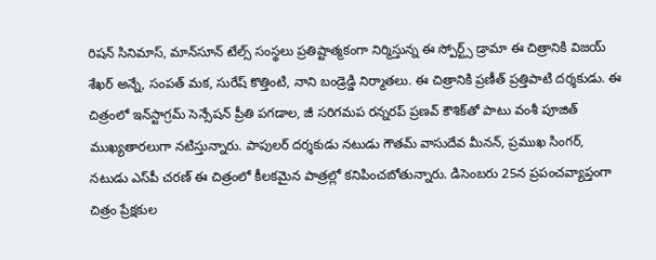రిష‌న్ సినిమాస్, మాన్‌సూన్‌ టేల్స్‌ సంస్థలు ప్రతిష్టాత్మకంగా నిర్మిస్తున్న ఈ స్పోర్ట్స్‌ డ్రామా ఈ చిత్రానికి విజ‌య్ శేఖ‌ర్ అన్నే, సంప‌త్ మ‌క, సురేష్ కొత్తింటి, నాని బండ్రెడ్డి నిర్మాతలు. ఈ చిత్రానికి ప్ర‌ణీత్ ప్ర‌త్తిపాటి ద‌ర్శ‌కుడు. ఈ చిత్రంలో ఇన్‌స్టాగ్రమ్ సెన్సేష‌న్ ప్రీతి ప‌గ‌డాల‌, జీ స‌రిగ‌మ‌ప ర‌న్న‌ర‌ప్ ప్ర‌ణ‌వ్ కౌశిక్‌తో పాటు వంశీ పూజిత్ ముఖ్య‌తార‌లుగా న‌టిస్తున్నారు. పాపులర్‌ దర్శకుడు నటుడు గౌతమ్‌ వాసుదేవ మీనన్‌, ప్ర‌ముఖ సింగ‌ర్, న‌టుడు ఎస్‌పీ చ‌ర‌ణ్ ఈ చిత్రంలో కీల‌క‌మైన పాత్ర‌ల్లో క‌నిపించ‌బోతున్నారు. డిసెంబరు 25న ప్రపంచవ్యాప్తంగా చిత్రం ప్రేక్షకుల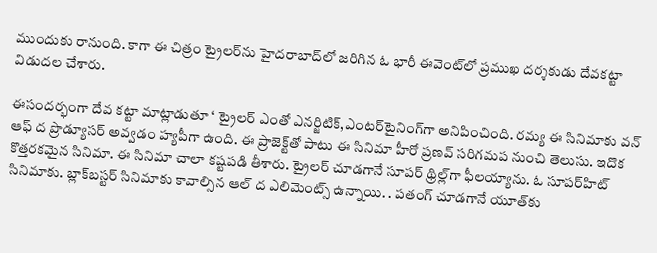ముందుకు రానుంది. కాగా ఈ చిత్రం ట్రైలర్‌ను హైదరాబాద్‌లో జరిగిన ఓ భారీ ఈవెంట్‌లో ప్రముఖ దర్శకుడు దేవకట్టా విడుదల చేశారు.

ఈసందర్భంగా దేవ కట్టా మాట్లాడుతూ ‘ ట్రైలర్‌ ఎంతో ఎనర్జిటిక్‌,ఎంటర్‌టైనింగ్‌గా అనిపించింది. రమ్య ఈ సినిమాకు వన్‌ ఆఫ్‌ ద ప్రొడ్యూసర్‌ అవ్వడం హ్యపీగా ఉంది. ఈ ప్రాజెక్ట్‌తో పాటు ఈ సినిమా హీరో ప్రణవ్‌ సరిగమప నుంచి తెలుసు. ఇదొక కొత్తరకమైన సినిమా. ఈ సినిమా చాలా కష్టపడి తీశారు. ట్రైలర్‌ చూడగానే సూపర్‌ థ్రిల్ల్‌గా ఫీలయ్యాను. ఓ సూపర్‌హిట్‌ సినిమాకు. బ్లాక్‌బస్టర్‌ సినిమాకు కావాల్సిన ఆల్‌ ద ఎలిమెంట్స్‌ ఉన్నాయి. . పతంగ్‌ చూడగానే యూత్‌కు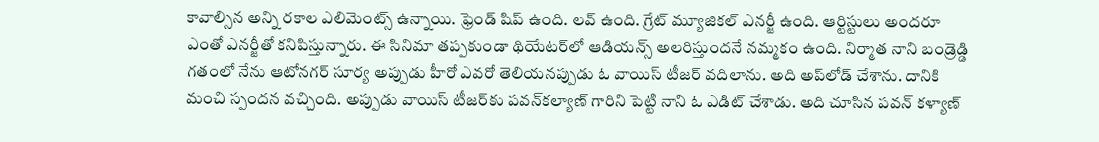కావాల్సిన అన్ని రకాల ఎలిమెంట్స్‌ ఉన్నాయి. ఫ్రెండ్‌ షిప్‌ ఉంది. లవ్‌ ఉంది. గ్రేట్‌ మ్యూజికల్‌ ఎనర్జీ ఉంది. ఆర్టిస్టులు అందరూ ఎంతో ఎనర్జీతో కనిపిస్తున్నారు. ఈ సినిమా తప్పకుండా థియేటర్‌లో ఆడియన్స్‌ అలరిస్తుందనే నమ్మకం ఉంది. నిర్మాత నాని బండ్రెడ్డి గతంలో నేను ఆటోనగర్‌ సూర్య అప్పుడు హీరో ఎవరో తెలియనప్పుడు ఓ వాయిస్‌ టీజర్‌ వదిలాను. అది అప్‌లోడ్‌ చేశాను. దానికి మంచి స్పందన వచ్చింది. అప్పుడు వాయిస్‌ టీజర్‌కు పవన్‌కల్యాణ్‌ గారిని పెట్టి నాని ఓ ఎడిట్‌ చేశాడు. అది చూసిన పవన్‌ కళ్యాణ్‌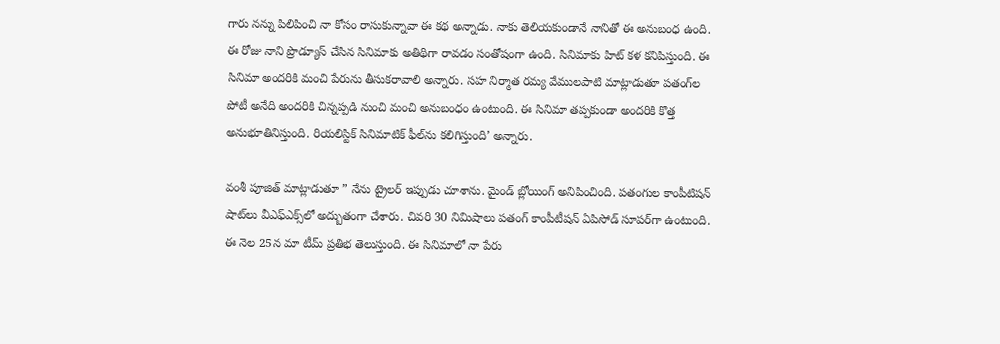గారు నన్ను పిలిపించి నా కోసం రాసుకున్నావా ఈ కథ అన్నాడు. నాకు తెలియకుండానే నానితో ఈ అనుబంధ ఉంది. ఈ రోజు నాని ప్రొడ్యూస్‌ చేసిన సినిమాకు అతిథిగా రావడం సంతోషంగా ఉంది. సినిమాకు హిట్‌ కళ కనిపిస్తుంది. ఈ సినిమా అందరికి మంచి పేరును తీసుకరావాలి అన్నారు. సహ నిర్మాత రమ్య వేములపాటి మాట్లాడుతూ పతంగ్‌ల పోటీ అనేది అందరికి చిన్నప్పడి నుంచి మంచి అనుబంధం ఉంటుంది. ఈ సినిమా తప్పకుండా అందరికి కొత్త అనుభూతినిస్తుంది. రియలిస్టిక్‌ సినిమాటిక్‌ ఫీల్‌ను కలిగిస్తుంది’ అన్నారు.

వంశీ పూజిత్‌ మాట్లాడుతూ ” నేను ట్రైలర్‌ ఇప్పుడు చూశాను. మైండ్‌ బ్లోయింగ్‌ అనిపించింది. పతంగుల కాంపీటిషన్‌ షాట్‌లు వీఎఫ్‌ఎక్స్‌లో అద్బుతంగా చేశారు. చివరి 30 నిమిషాలు పతంగ్‌ కాంపీటీషన్‌ ఏపిసోడ్‌ సూపర్‌గా ఉంటుంది. ఈ నెల 25న మా టీమ్‌ ప్రతిభ తెలుస్తుంది. ఈ సినిమాలో నా పేరు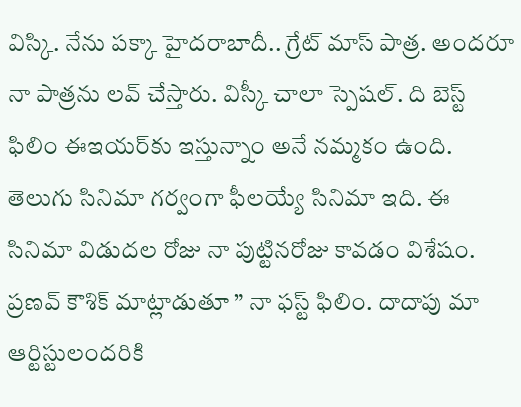విస్కి. నేను పక్కా హైదరాబాదీ.. గ్రేట్‌ మాస్‌ పాత్ర. అందరూ నా పాత్రను లవ్‌ చేస్తారు. విస్కీ చాలా స్పెషల్‌. ది బెస్ట్‌ ఫిలిం ఈఇయర్‌కు ఇస్తున్నాం అనే నమ్మకం ఉంది. తెలుగు సినిమా గర్వంగా ఫీలయ్యే సినిమా ఇది. ఈ సినిమా విడుదల రోజు నా పుట్టినరోజు కావడం విశేషం. ప్రణవ్‌ కౌశిక్‌ మాట్లాడుతూ ” నా ఫస్ట్‌ ఫిలిం. దాదాపు మా ఆర్టిస్టులందరికి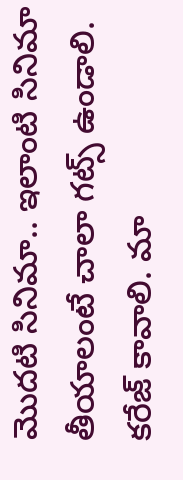మొదటి సినిమా.. ఇలాంటి సినిమా తీయాలంటే చాలా గట్స్‌ ఉండాలి. కరేజ్‌ కావాలి. మా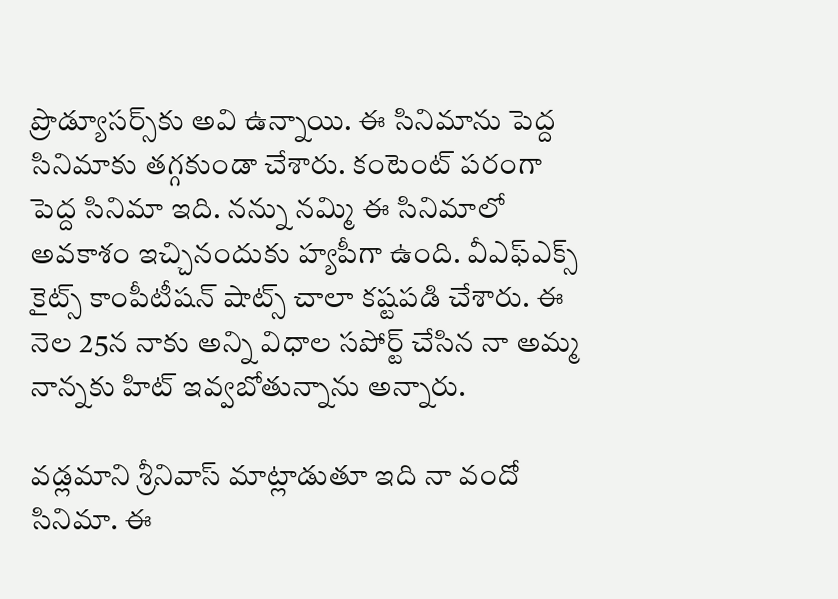ప్రొడ్యూసర్స్‌కు అవి ఉన్నాయి. ఈ సినిమాను పెద్ద సినిమాకు తగ్గకుండా చేశారు. కంటెంట్‌ పరంగా పెద్ద సినిమా ఇది. నన్ను నమ్మి ఈ సినిమాలో అవకాశం ఇచ్చినందుకు హ్యపీగా ఉంది. వీఎఫ్‌ఎక్స్‌ కైట్స్‌ కాంపీటీషన్‌ షాట్స్‌ చాలా కష్టపడి చేశారు. ఈ నెల 25న నాకు అన్ని విధాల సపోర్ట్‌ చేసిన నా అమ్మ నాన్నకు హిట్‌ ఇవ్వబోతున్నాను అన్నారు.

వడ్లమాని శ్రీనివాస్‌ మాట్లాడుతూ ఇది నా వందో సినిమా. ఈ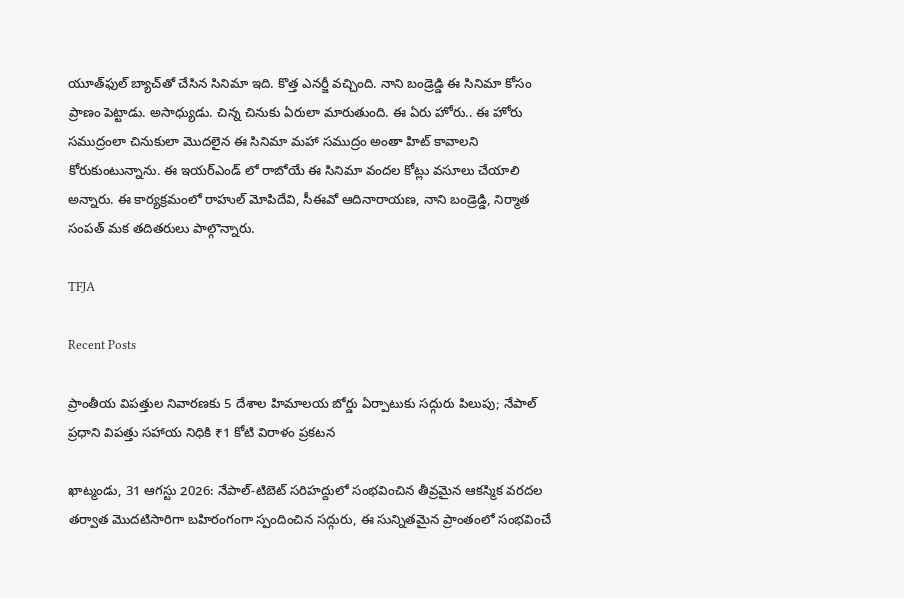యూత్‌ఫుల్‌ బ్యాచ్‌తో చేసిన సినిమా ఇది. కొత్త ఎనర్జీ వచ్చింది. నాని బండ్రెడ్డి ఈ సినిమా కోసం ప్రాణం పెట్టాడు. అసాధ్యుడు. చిన్న చినుకు ఏరులా మారుతుంది. ఈ ఏరు హోరు.. ఈ హోరు సముద్రంలా చినుకులా మొదలైన ఈ సినిమా మహా సముద్రం అంతా హిట్‌ కావాలని కోరుకుంటున్నాను. ఈ ఇయర్‌ఎండ్‌ లో రాబోయే ఈ సినిమా వందల కోట్లు వసూలు చేయాలి అన్నారు. ఈ కార్యక్రమంలో రాహుల్‌ మోపిదేవి, సీఈవో ఆదినారాయణ, నాని బండ్రెడ్డి, నిర్మాత సంపత్ మక తదితరులు పాల్గొన్నారు.

TFJA

Recent Posts

ప్రాంతీయ విపత్తుల నివారణకు 5 దేశాల హిమాలయ బోర్డు ఏర్పాటుకు సద్గురు పిలుపు; నేపాల్ ప్రధాని విపత్తు సహాయ నిధికి ₹1 కోటి విరాళం ప్రకటన

ఖాట్మండు, 31 ఆగస్టు 2026: నేపాల్-టిబెట్ సరిహద్దులో సంభవించిన తీవ్రమైన ఆకస్మిక వరదల తర్వాత మొదటిసారిగా బహిరంగంగా స్పందించిన సద్గురు, ఈ సున్నితమైన ప్రాంతంలో సంభవించే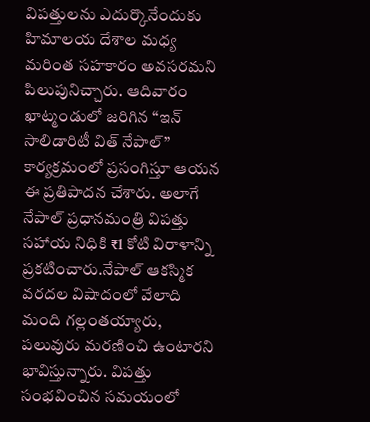విపత్తులను ఎదుర్కొనేందుకు హిమాలయ దేశాల మధ్య మరింత సహకారం అవసరమని పిలుపునిచ్చారు. ఆదివారం ఖాట్మండులో జరిగిన “ఇన్ సాలిడారిటీ విత్ నేపాల్”  కార్యక్రమంలో ప్రసంగిస్తూ ఆయన ఈ ప్రతిపాదన చేశారు. అలాగే నేపాల్ ప్రధానమంత్రి విపత్తు సహాయ నిధికి ₹1 కోటి విరాళాన్ని ప్రకటించారు.నేపాల్ ఆకస్మిక వరదల విషాదంలో వేలాది మంది గల్లంతయ్యారు, పలువురు మరణించి ఉంటారని భావిస్తున్నారు. విపత్తు సంభవించిన సమయంలో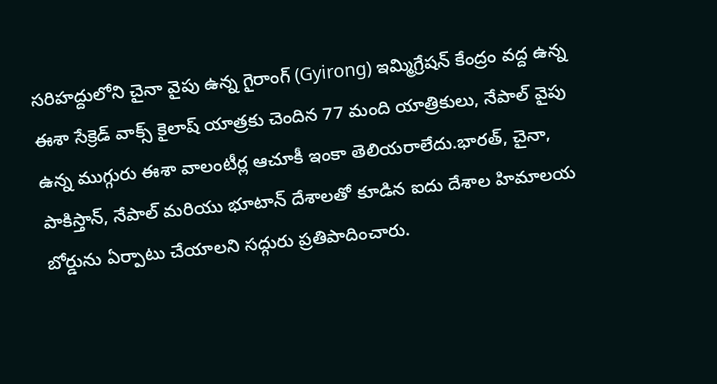సరిహద్దులోని చైనా వైపు ఉన్న గైరాంగ్ (Gyirong) ఇమ్మిగ్రేషన్ కేంద్రం వద్ద ఉన్న ఈశా సేక్రెడ్ వాక్స్ కైలాష్ యాత్రకు చెందిన 77 మంది యాత్రికులు, నేపాల్ వైపు ఉన్న ముగ్గురు ఈశా వాలంటీర్ల ఆచూకీ ఇంకా తెలియరాలేదు.భారత్, చైనా, పాకిస్తాన్, నేపాల్ మరియు భూటాన్ దేశాలతో కూడిన ఐదు దేశాల హిమాలయ బోర్డును ఏర్పాటు చేయాలని సద్గురు ప్రతిపాదించారు.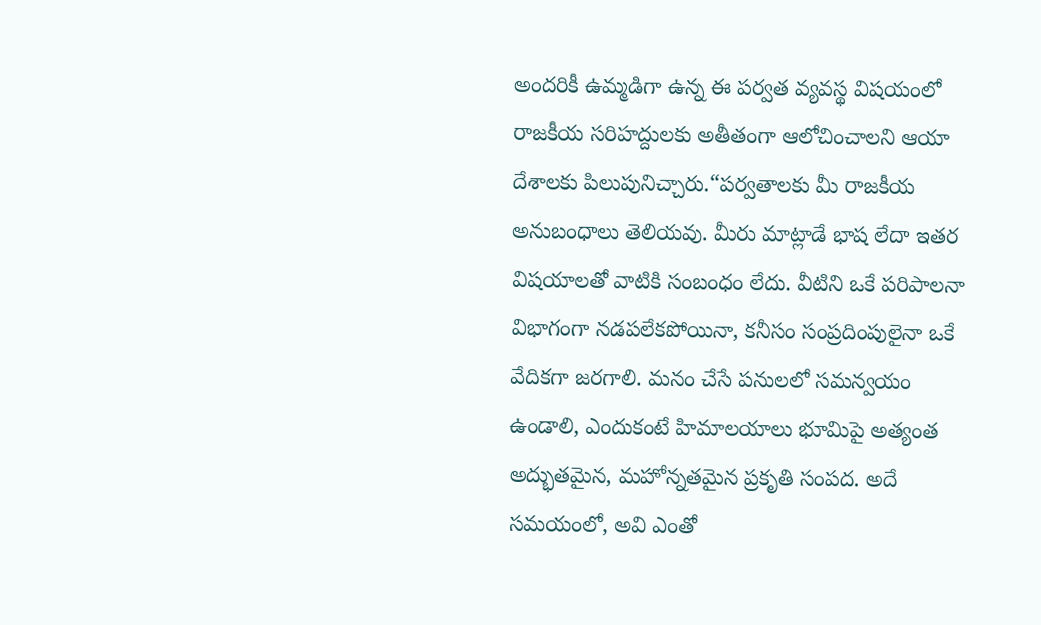అందరికీ ఉమ్మడిగా ఉన్న ఈ పర్వత వ్యవస్థ విషయంలో రాజకీయ సరిహద్దులకు అతీతంగా ఆలోచించాలని ఆయా దేశాలకు పిలుపునిచ్చారు.“పర్వతాలకు మీ రాజకీయ అనుబంధాలు తెలియవు. మీరు మాట్లాడే భాష లేదా ఇతర విషయాలతో వాటికి సంబంధం లేదు. వీటిని ఒకే పరిపాలనా విభాగంగా నడపలేకపోయినా, కనీసం సంప్రదింపులైనా ఒకే వేదికగా జరగాలి. మనం చేసే పనులలో సమన్వయం ఉండాలి, ఎందుకంటే హిమాలయాలు భూమిపై అత్యంత అద్భుతమైన, మహోన్నతమైన ప్రకృతి సంపద. అదే సమయంలో, అవి ఎంతో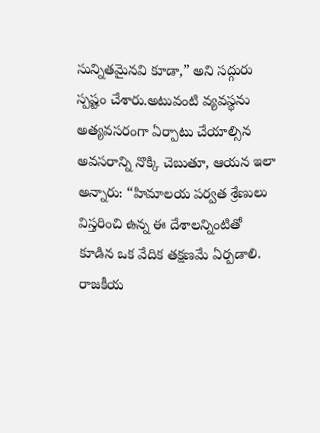సున్నితమైనవి కూడా,” అని సద్గురు స్పష్టం చేశారు.అటువంటి వ్యవస్థను అత్యవసరంగా ఏర్పాటు చేయాల్సిన అవసరాన్ని నొక్కి చెబుతూ, ఆయన ఇలా అన్నారు: “హిమాలయ పర్వత శ్రేణులు విస్తరించి ఉన్న ఈ దేశాలన్నింటితో కూడిన ఒక వేదిక తక్షణమే ఏర్పడాలి. రాజకీయ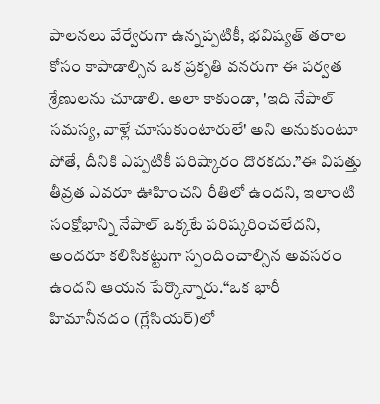పాలనలు వేర్వేరుగా ఉన్నప్పటికీ, భవిష్యత్ తరాల కోసం కాపాడాల్సిన ఒక ప్రకృతి వనరుగా ఈ పర్వత శ్రేణులను చూడాలి. అలా కాకుండా, 'ఇది నేపాల్ సమస్య, వాళ్లే చూసుకుంటారులే' అని అనుకుంటూ పోతే, దీనికి ఎప్పటికీ పరిష్కారం దొరకదు.”ఈ విపత్తు తీవ్రత ఎవరూ ఊహించని రీతిలో ఉందని, ఇలాంటి సంక్షోభాన్ని నేపాల్ ఒక్కటే పరిష్కరించలేదని, అందరూ కలిసికట్టుగా స్పందించాల్సిన అవసరం ఉందని ఆయన పేర్కొన్నారు.“ఒక భారీ హిమానీనదం (గ్లేసియర్)లో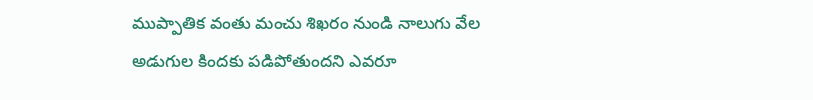ముప్పాతిక వంతు మంచు శిఖరం నుండి నాలుగు వేల అడుగుల కిందకు పడిపోతుందని ఎవరూ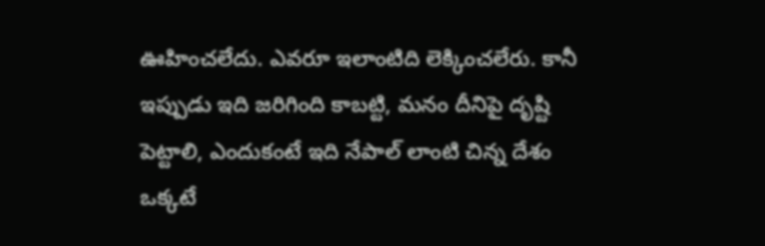ఊహించలేదు. ఎవరూ ఇలాంటిది లెక్కించలేరు. కానీ ఇప్పుడు ఇది జరిగింది కాబట్టి, మనం దీనిపై దృష్టి పెట్టాలి, ఎందుకంటే ఇది నేపాల్ లాంటి చిన్న దేశం ఒక్కటే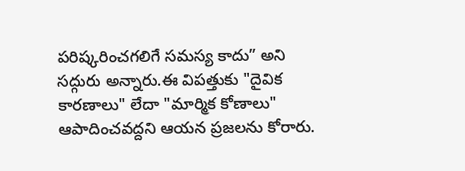పరిష్కరించగలిగే సమస్య కాదు” అని సద్గురు అన్నారు.ఈ విపత్తుకు "దైవిక కారణాలు" లేదా "మార్మిక కోణాలు" ఆపాదించవద్దని ఆయన ప్రజలను కోరారు.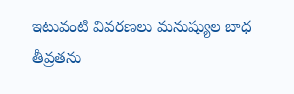ఇటువంటి వివరణలు మనుష్యుల బాధ తీవ్రతను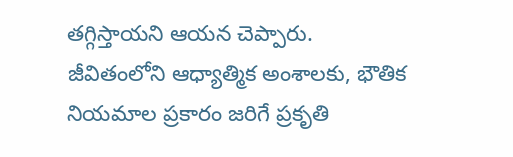తగ్గిస్తాయని ఆయన చెప్పారు. జీవితంలోని ఆధ్యాత్మిక అంశాలకు, భౌతిక నియమాల ప్రకారం జరిగే ప్రకృతి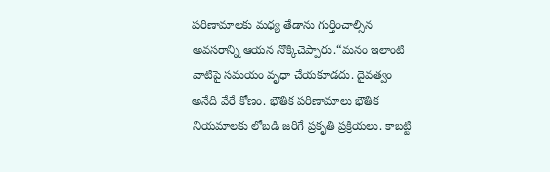పరిణామాలకు మధ్య తేడాను గుర్తించాల్సిన అవసరాన్ని ఆయన నొక్కిచెప్పారు.“మనం ఇలాంటి వాటిపై సమయం వృధా చేయకూడదు. దైవత్వం అనేది వేరే కోణం. భౌతిక పరిణామాలు భౌతిక నియమాలకు లోబడి జరిగే ప్రకృతి ప్రక్రియలు. కాబట్టి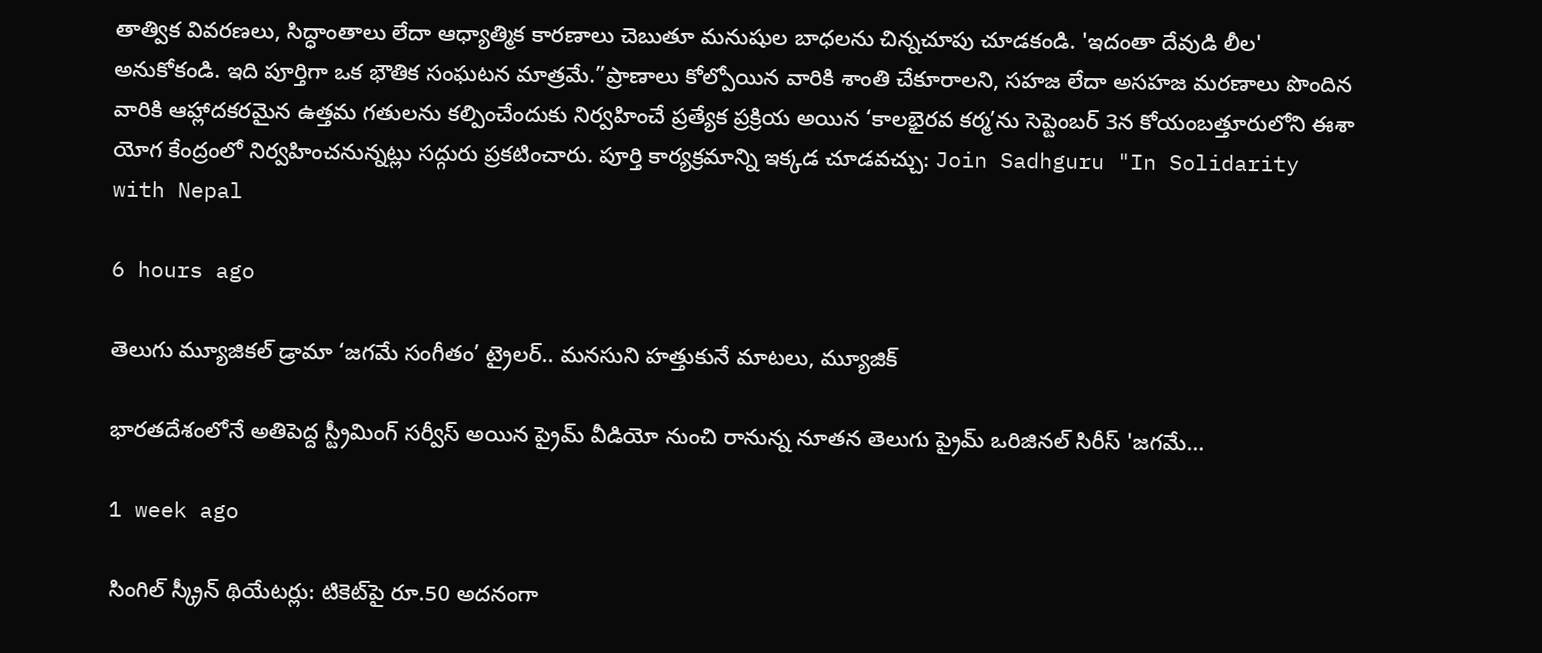తాత్విక వివరణలు, సిద్ధాంతాలు లేదా ఆధ్యాత్మిక కారణాలు చెబుతూ మనుషుల బాధలను చిన్నచూపు చూడకండి. 'ఇదంతా దేవుడి లీల' అనుకోకండి. ఇది పూర్తిగా ఒక భౌతిక సంఘటన మాత్రమే.”ప్రాణాలు కోల్పోయిన వారికి శాంతి చేకూరాలని, సహజ లేదా అసహజ మరణాలు పొందిన వారికి ఆహ్లాదకరమైన ఉత్తమ గతులను కల్పించేందుకు నిర్వహించే ప్రత్యేక ప్రక్రియ అయిన ‘కాలభైరవ కర్మ’ను సెప్టెంబర్ 3న కోయంబత్తూరులోని ఈశా యోగ కేంద్రంలో నిర్వహించనున్నట్లు సద్గురు ప్రకటించారు. పూర్తి కార్యక్రమాన్ని ఇక్కడ చూడవచ్చు: Join Sadhguru "In Solidarity with Nepal

6 hours ago

తెలుగు మ్యూజికల్ డ్రామా ‘జగమే సంగీతం’ ట్రైలర్‌.. మనసుని హత్తుకునే మాటలు, మ్యూజిక్

భారతదేశంలోనే అతిపెద్ద స్ట్రీమింగ్ సర్వీస్ అయిన ప్రైమ్ వీడియో నుంచి రానున్న నూతన తెలుగు ప్రైమ్ ఒరిజినల్ సిరీస్ 'జగమే…

1 week ago

సింగిల్ స్క్రీన్ థియేటర్లు: టికెట్‌పై రూ.50 అదనంగా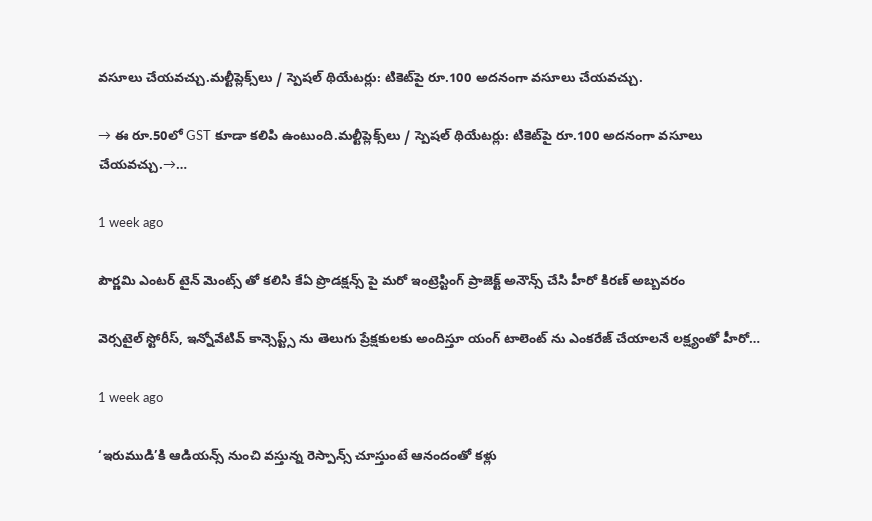వసూలు చేయవచ్చు.మల్టీప్లెక్స్‌లు / స్పెషల్ థియేటర్లు: టికెట్‌పై రూ.100 అదనంగా వసూలు చేయవచ్చు.

→ ఈ రూ.50లో GST కూడా కలిపి ఉంటుంది.మల్టీప్లెక్స్‌లు / స్పెషల్ థియేటర్లు: టికెట్‌పై రూ.100 అదనంగా వసూలు చేయవచ్చు.→…

1 week ago

పౌర్ణమి ఎంటర్ టైన్ మెంట్స్ తో కలిసి కేఏ ప్రొడక్షన్స్ పై మరో ఇంట్రెస్టింగ్ ప్రాజెక్ట్ అనౌన్స్ చేసి హీరో కిరణ్ అబ్బవరం

వెర్సటైల్ స్టోరీస్, ఇన్నోవేటివ్ కాన్సెప్ట్స్ ను తెలుగు ప్రేక్షకులకు అందిస్తూ యంగ్ టాలెంట్ ను ఎంకరేజ్ చేయాలనే లక్ష్యంతో హీరో…

1 week ago

‘ఇరుముడి’కి ఆడియన్స్ నుంచి వస్తున్న రెస్పాన్స్ చూస్తుంటే ఆనందంతో కళ్లు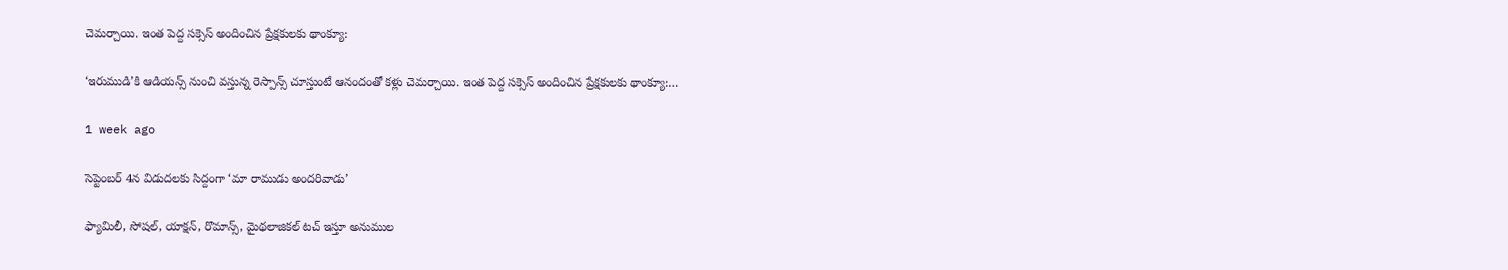చెమర్చాయి. ఇంత పెద్ద సక్సెస్ అందించిన ప్రేక్షకులకు థాంక్యూ:

‘ఇరుముడి’కి ఆడియన్స్ నుంచి వస్తున్న రెస్పాన్స్ చూస్తుంటే ఆనందంతో కళ్లు చెమర్చాయి. ఇంత పెద్ద సక్సెస్ అందించిన ప్రేక్షకులకు థాంక్యూ:…

1 week ago

సెప్టెంబర్ 4న విడుదలకు సిద్దంగా ‘మా రాముడు అందరివాడు’

ఫ్యామిలీ, సోషల్, యాక్షన్, రొమాన్స్, మైథలాజికల్ టచ్ ఇస్తూ అనుముల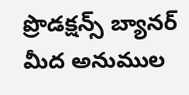ప్రొడక్షన్స్ బ్యానర్ మీద అనుముల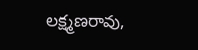లక్ష్మణరావు,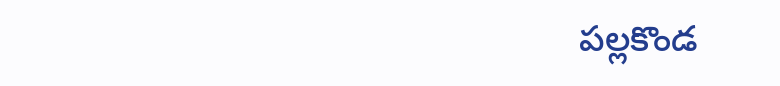పల్లకొండ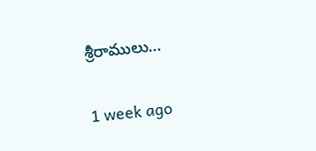శ్రీరాములు…

1 week ago